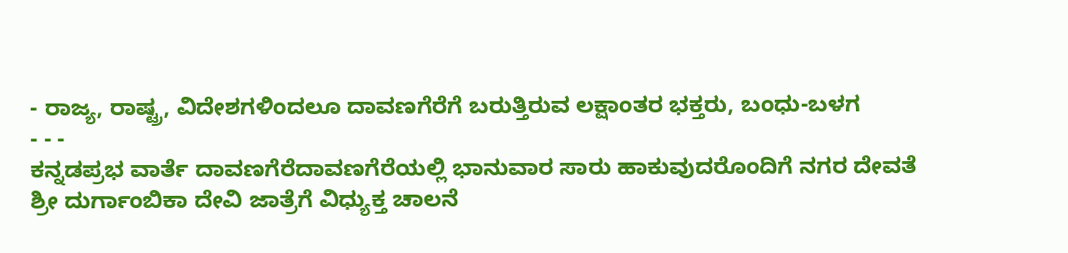- ರಾಜ್ಯ, ರಾಷ್ಟ್ರ, ವಿದೇಶಗಳಿಂದಲೂ ದಾವಣಗೆರೆಗೆ ಬರುತ್ತಿರುವ ಲಕ್ಷಾಂತರ ಭಕ್ತರು, ಬಂಧು-ಬಳಗ
- - -
ಕನ್ನಡಪ್ರಭ ವಾರ್ತೆ ದಾವಣಗೆರೆದಾವಣಗೆರೆಯಲ್ಲಿ ಭಾನುವಾರ ಸಾರು ಹಾಕುವುದರೊಂದಿಗೆ ನಗರ ದೇವತೆ ಶ್ರೀ ದುರ್ಗಾಂಬಿಕಾ ದೇವಿ ಜಾತ್ರೆಗೆ ವಿಧ್ಯುಕ್ತ ಚಾಲನೆ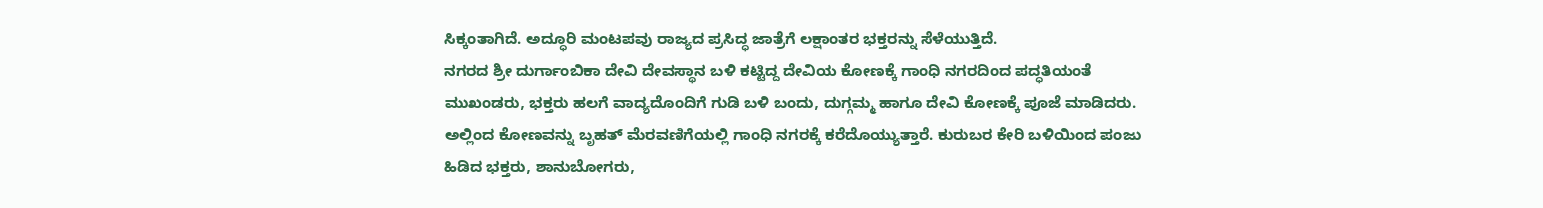ಸಿಕ್ಕಂತಾಗಿದೆ. ಅದ್ಧೂರಿ ಮಂಟಪವು ರಾಜ್ಯದ ಪ್ರಸಿದ್ಧ ಜಾತ್ರೆಗೆ ಲಕ್ಷಾಂತರ ಭಕ್ತರನ್ನು ಸೆಳೆಯುತ್ತಿದೆ.
ನಗರದ ಶ್ರೀ ದುರ್ಗಾಂಬಿಕಾ ದೇವಿ ದೇವಸ್ಥಾನ ಬಳಿ ಕಟ್ಟಿದ್ದ ದೇವಿಯ ಕೋಣಕ್ಕೆ ಗಾಂಧಿ ನಗರದಿಂದ ಪದ್ಧತಿಯಂತೆ ಮುಖಂಡರು, ಭಕ್ತರು ಹಲಗೆ ವಾದ್ಯದೊಂದಿಗೆ ಗುಡಿ ಬಳಿ ಬಂದು, ದುಗ್ಗಮ್ಮ ಹಾಗೂ ದೇವಿ ಕೋಣಕ್ಕೆ ಪೂಜೆ ಮಾಡಿದರು. ಅಲ್ಲಿಂದ ಕೋಣವನ್ನು ಬೃಹತ್ ಮೆರವಣಿಗೆಯಲ್ಲಿ ಗಾಂಧಿ ನಗರಕ್ಕೆ ಕರೆದೊಯ್ಯುತ್ತಾರೆ. ಕುರುಬರ ಕೇರಿ ಬಳಿಯಿಂದ ಪಂಜು ಹಿಡಿದ ಭಕ್ತರು, ಶಾನುಬೋಗರು,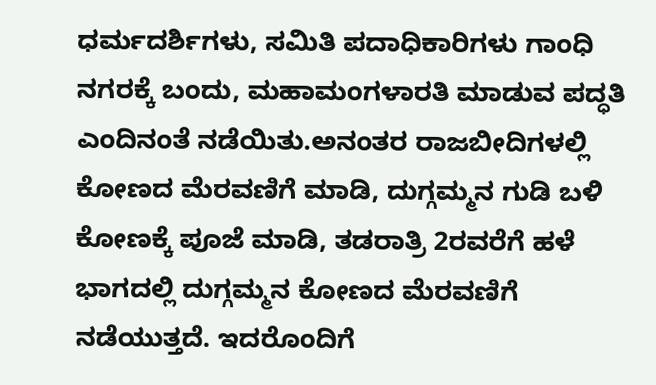ಧರ್ಮದರ್ಶಿಗಳು, ಸಮಿತಿ ಪದಾಧಿಕಾರಿಗಳು ಗಾಂಧಿ ನಗರಕ್ಕೆ ಬಂದು, ಮಹಾಮಂಗಳಾರತಿ ಮಾಡುವ ಪದ್ಧತಿ ಎಂದಿನಂತೆ ನಡೆಯಿತು.ಅನಂತರ ರಾಜಬೀದಿಗಳಲ್ಲಿ ಕೋಣದ ಮೆರವಣಿಗೆ ಮಾಡಿ, ದುಗ್ಗಮ್ಮನ ಗುಡಿ ಬಳಿ ಕೋಣಕ್ಕೆ ಪೂಜೆ ಮಾಡಿ, ತಡರಾತ್ರಿ 2ರವರೆಗೆ ಹಳೆ ಭಾಗದಲ್ಲಿ ದುಗ್ಗಮ್ಮನ ಕೋಣದ ಮೆರವಣಿಗೆ ನಡೆಯುತ್ತದೆ. ಇದರೊಂದಿಗೆ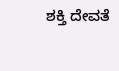ಶಕ್ತಿ ದೇವತೆ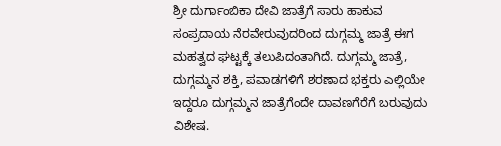ಶ್ರೀ ದುರ್ಗಾಂಬಿಕಾ ದೇವಿ ಜಾತ್ರೆಗೆ ಸಾರು ಹಾಕುವ ಸಂಪ್ರದಾಯ ನೆರವೇರುವುದರಿಂದ ದುಗ್ಗಮ್ಮ ಜಾತ್ರೆ ಈಗ ಮಹತ್ವದ ಘಟ್ಟಕ್ಕೆ ತಲುಪಿದಂತಾಗಿದೆ. ದುಗ್ಗಮ್ಮ ಜಾತ್ರೆ, ದುಗ್ಗಮ್ಮನ ಶಕ್ತಿ, ಪವಾಡಗಳಿಗೆ ಶರಣಾದ ಭಕ್ತರು ಎಲ್ಲಿಯೇ ಇದ್ದರೂ ದುಗ್ಗಮ್ಮನ ಜಾತ್ರೆಗೆಂದೇ ದಾವಣಗೆರೆಗೆ ಬರುವುದು ವಿಶೇಷ.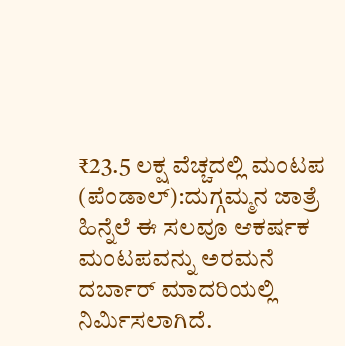₹23.5 ಲಕ್ಷ ವೆಚ್ಚದಲ್ಲಿ ಮಂಟಪ (ಪೆಂಡಾಲ್):ದುಗ್ಗಮ್ಮನ ಜಾತ್ರೆ ಹಿನ್ನೆಲೆ ಈ ಸಲವೂ ಆಕರ್ಷಕ ಮಂಟಪವನ್ನು ಅರಮನೆ ದರ್ಬಾರ್ ಮಾದರಿಯಲ್ಲಿ ನಿರ್ಮಿಸಲಾಗಿದೆ.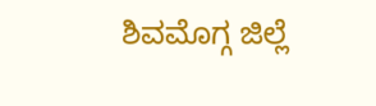ಶಿವಮೊಗ್ಗ ಜಿಲ್ಲೆ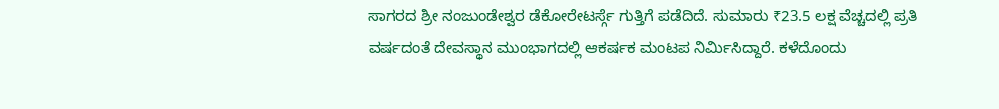ಸಾಗರದ ಶ್ರೀ ನಂಜುಂಡೇಶ್ವರ ಡೆಕೋರೇಟರ್ಸ್ಗೆ ಗುತ್ತಿಗೆ ಪಡೆದಿದೆ. ಸುಮಾರು ₹23.5 ಲಕ್ಷ ವೆಚ್ಚದಲ್ಲಿ ಪ್ರತಿ ವರ್ಷದಂತೆ ದೇವಸ್ಥಾನ ಮುಂಭಾಗದಲ್ಲಿ ಆಕರ್ಷಕ ಮಂಟಪ ನಿರ್ಮಿಸಿದ್ದಾರೆ. ಕಳೆದೊಂದು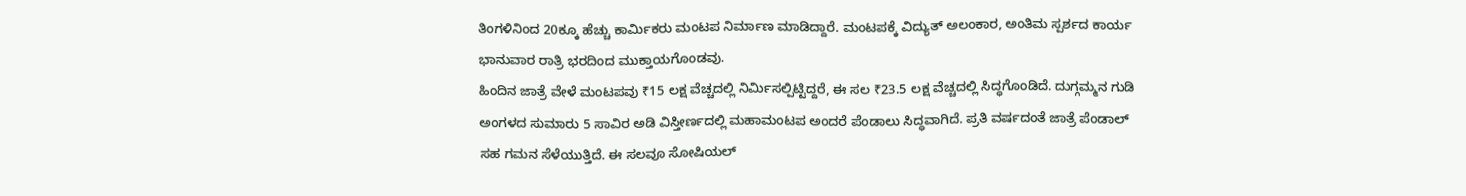ತಿಂಗಳಿನಿಂದ 20ಕ್ಕೂ ಹೆಚ್ಚು ಕಾರ್ಮಿಕರು ಮಂಟಪ ನಿರ್ಮಾಣ ಮಾಡಿದ್ದಾರೆ. ಮಂಟಪಕ್ಕೆ ವಿದ್ಯುತ್ ಅಲಂಕಾರ, ಅಂತಿಮ ಸ್ಪರ್ಶದ ಕಾರ್ಯ ಭಾನುವಾರ ರಾತ್ರಿ ಭರದಿಂದ ಮುಕ್ತಾಯಗೊಂಡವು.
ಹಿಂದಿನ ಜಾತ್ರೆ ವೇಳೆ ಮಂಟಪವು ₹15 ಲಕ್ಷ ವೆಚ್ಚದಲ್ಲಿ ನಿರ್ಮಿಸಲ್ಪಿಟ್ಟಿದ್ದರೆ, ಈ ಸಲ ₹23.5 ಲಕ್ಷ ವೆಚ್ಚದಲ್ಲಿ ಸಿದ್ಧಗೊಂಡಿದೆ. ದುಗ್ಗಮ್ಮನ ಗುಡಿ ಅಂಗಳದ ಸುಮಾರು 5 ಸಾವಿರ ಅಡಿ ವಿಸ್ತೀರ್ಣದಲ್ಲಿ ಮಹಾಮಂಟಪ ಅಂದರೆ ಪೆಂಡಾಲು ಸಿದ್ಧವಾಗಿದೆ. ಪ್ರತಿ ವರ್ಷದಂತೆ ಜಾತ್ರೆ ಪೆಂಡಾಲ್ ಸಹ ಗಮನ ಸೆಳೆಯುತ್ತಿದೆ. ಈ ಸಲವೂ ಸೋಷಿಯಲ್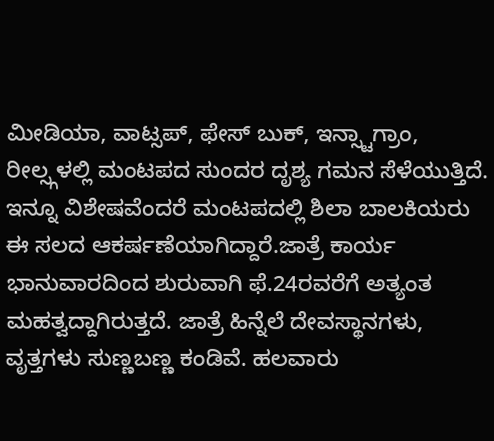ಮೀಡಿಯಾ, ವಾಟ್ಸಪ್, ಫೇಸ್ ಬುಕ್, ಇನ್ಸ್ಟಾಗ್ರಾಂ, ರೀಲ್ಸ್ಗಳಲ್ಲಿ ಮಂಟಪದ ಸುಂದರ ದೃಶ್ಯ ಗಮನ ಸೆಳೆಯುತ್ತಿದೆ. ಇನ್ನೂ ವಿಶೇಷವೆಂದರೆ ಮಂಟಪದಲ್ಲಿ ಶಿಲಾ ಬಾಲಕಿಯರು ಈ ಸಲದ ಆಕರ್ಷಣೆಯಾಗಿದ್ದಾರೆ.ಜಾತ್ರೆ ಕಾರ್ಯ ಭಾನುವಾರದಿಂದ ಶುರುವಾಗಿ ಫೆ.24ರವರೆಗೆ ಅತ್ಯಂತ ಮಹತ್ವದ್ದಾಗಿರುತ್ತದೆ. ಜಾತ್ರೆ ಹಿನ್ನೆಲೆ ದೇವಸ್ಥಾನಗಳು, ವೃತ್ತಗಳು ಸುಣ್ಣಬಣ್ಣ ಕಂಡಿವೆ. ಹಲವಾರು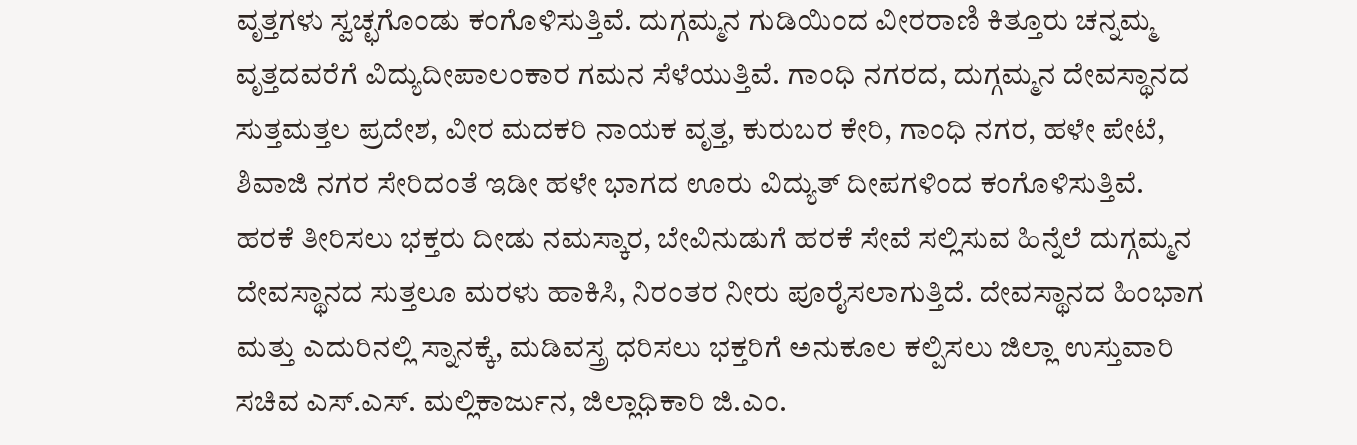ವೃತ್ತಗಳು ಸ್ವಚ್ಛಗೊಂಡು ಕಂಗೊಳಿಸುತ್ತಿವೆ. ದುಗ್ಗಮ್ಮನ ಗುಡಿಯಿಂದ ವೀರರಾಣಿ ಕಿತ್ತೂರು ಚನ್ನಮ್ಮ ವೃತ್ತದವರೆಗೆ ವಿದ್ಯುದೀಪಾಲಂಕಾರ ಗಮನ ಸೆಳೆಯುತ್ತಿವೆ. ಗಾಂಧಿ ನಗರದ, ದುಗ್ಗಮ್ಮನ ದೇವಸ್ಥಾನದ ಸುತ್ತಮತ್ತಲ ಪ್ರದೇಶ, ವೀರ ಮದಕರಿ ನಾಯಕ ವೃತ್ತ, ಕುರುಬರ ಕೇರಿ, ಗಾಂಧಿ ನಗರ, ಹಳೇ ಪೇಟೆ, ಶಿವಾಜಿ ನಗರ ಸೇರಿದಂತೆ ಇಡೀ ಹಳೇ ಭಾಗದ ಊರು ವಿದ್ಯುತ್ ದೀಪಗಳಿಂದ ಕಂಗೊಳಿಸುತ್ತಿವೆ.
ಹರಕೆ ತೀರಿಸಲು ಭಕ್ತರು ದೀಡು ನಮಸ್ಕಾರ, ಬೇವಿನುಡುಗೆ ಹರಕೆ ಸೇವೆ ಸಲ್ಲಿಸುವ ಹಿನ್ನೆಲೆ ದುಗ್ಗಮ್ಮನ ದೇವಸ್ಥಾನದ ಸುತ್ತಲೂ ಮರಳು ಹಾಕಿಸಿ, ನಿರಂತರ ನೀರು ಪೂರೈಸಲಾಗುತ್ತಿದೆ. ದೇವಸ್ಥಾನದ ಹಿಂಭಾಗ ಮತ್ತು ಎದುರಿನಲ್ಲಿ ಸ್ನಾನಕ್ಕೆ, ಮಡಿವಸ್ತ್ರ ಧರಿಸಲು ಭಕ್ತರಿಗೆ ಅನುಕೂಲ ಕಲ್ಪಿಸಲು ಜಿಲ್ಲಾ ಉಸ್ತುವಾರಿ ಸಚಿವ ಎಸ್.ಎಸ್. ಮಲ್ಲಿಕಾರ್ಜುನ, ಜಿಲ್ಲಾಧಿಕಾರಿ ಜಿ.ಎಂ.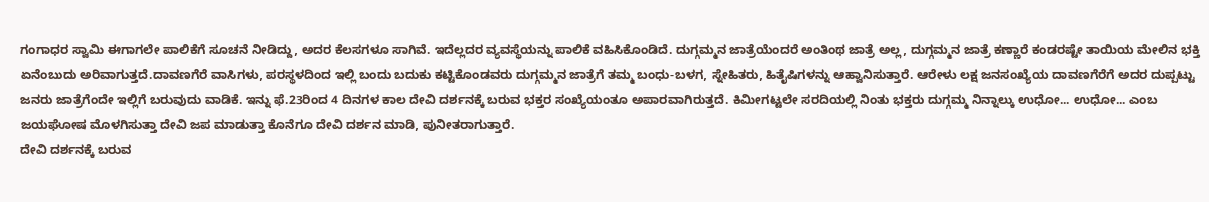ಗಂಗಾಧರ ಸ್ವಾಮಿ ಈಗಾಗಲೇ ಪಾಲಿಕೆಗೆ ಸೂಚನೆ ನೀಡಿದ್ದು, ಅದರ ಕೆಲಸಗಳೂ ಸಾಗಿವೆ. ಇದೆಲ್ಲದರ ವ್ಯವಸ್ಥೆಯನ್ನು ಪಾಲಿಕೆ ವಹಿಸಿಕೊಂಡಿದೆ. ದುಗ್ಗಮ್ಮನ ಜಾತ್ರೆಯೆಂದರೆ ಅಂತಿಂಥ ಜಾತ್ರೆ ಅಲ್ಲ, ದುಗ್ಗಮ್ಮನ ಜಾತ್ರೆ ಕಣ್ಣಾರೆ ಕಂಡರಷ್ಟೇ ತಾಯಿಯ ಮೇಲಿನ ಭಕ್ತಿ ಏನೆಂಬುದು ಅರಿವಾಗುತ್ತದೆ.ದಾವಣಗೆರೆ ವಾಸಿಗಳು, ಪರಸ್ಥಳದಿಂದ ಇಲ್ಲಿ ಬಂದು ಬದುಕು ಕಟ್ಟಿಕೊಂಡವರು ದುಗ್ಗಮ್ಮನ ಜಾತ್ರೆಗೆ ತಮ್ಮ ಬಂಧು-ಬಳಗ, ಸ್ನೇಹಿತರು, ಹಿತೈಷಿಗಳನ್ನು ಆಹ್ವಾನಿಸುತ್ತಾರೆ. ಆರೇಳು ಲಕ್ಷ ಜನಸಂಖ್ಯೆಯ ದಾವಣಗೆರೆಗೆ ಅದರ ದುಪ್ಪಟ್ಟು ಜನರು ಜಾತ್ರೆಗೆಂದೇ ಇಲ್ಲಿಗೆ ಬರುವುದು ವಾಡಿಕೆ. ಇನ್ನು ಫೆ.23ರಿಂದ 4 ದಿನಗಳ ಕಾಲ ದೇವಿ ದರ್ಶನಕ್ಕೆ ಬರುವ ಭಕ್ತರ ಸಂಖ್ಯೆಯಂತೂ ಅಪಾರವಾಗಿರುತ್ತದೆ. ಕಿಮೀಗಟ್ಟಲೇ ಸರದಿಯಲ್ಲಿ ನಿಂತು ಭಕ್ತರು ದುಗ್ಗಮ್ಮ ನಿನ್ನಾಲ್ಕು ಉಧೋ... ಉಧೋ... ಎಂಬ ಜಯಘೋಷ ಮೊಳಗಿಸುತ್ತಾ ದೇವಿ ಜಪ ಮಾಡುತ್ತಾ ಕೊನೆಗೂ ದೇವಿ ದರ್ಶನ ಮಾಡಿ, ಪುನೀತರಾಗುತ್ತಾರೆ.
ದೇವಿ ದರ್ಶನಕ್ಕೆ ಬರುವ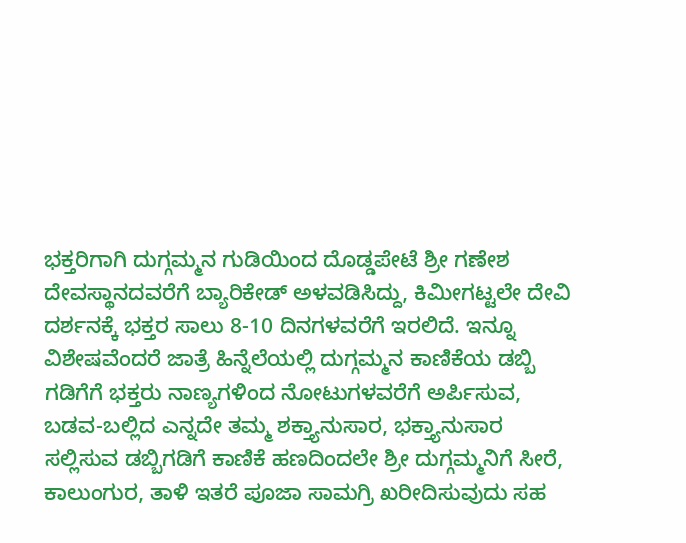ಭಕ್ತರಿಗಾಗಿ ದುಗ್ಗಮ್ಮನ ಗುಡಿಯಿಂದ ದೊಡ್ಡಪೇಟೆ ಶ್ರೀ ಗಣೇಶ ದೇವಸ್ಥಾನದವರೆಗೆ ಬ್ಯಾರಿಕೇಡ್ ಅಳವಡಿಸಿದ್ದು, ಕಿಮೀಗಟ್ಟಲೇ ದೇವಿ ದರ್ಶನಕ್ಕೆ ಭಕ್ತರ ಸಾಲು 8-10 ದಿನಗಳವರೆಗೆ ಇರಲಿದೆ. ಇನ್ನೂ ವಿಶೇಷವೆಂದರೆ ಜಾತ್ರೆ ಹಿನ್ನೆಲೆಯಲ್ಲಿ ದುಗ್ಗಮ್ಮನ ಕಾಣಿಕೆಯ ಡಬ್ಬಿ ಗಡಿಗೆಗೆ ಭಕ್ತರು ನಾಣ್ಯಗಳಿಂದ ನೋಟುಗಳವರೆಗೆ ಅರ್ಪಿಸುವ, ಬಡವ-ಬಲ್ಲಿದ ಎನ್ನದೇ ತಮ್ಮ ಶಕ್ತ್ಯಾನುಸಾರ, ಭಕ್ತ್ಯಾನುಸಾರ ಸಲ್ಲಿಸುವ ಡಬ್ಬಿಗಡಿಗೆ ಕಾಣಿಕೆ ಹಣದಿಂದಲೇ ಶ್ರೀ ದುಗ್ಗಮ್ಮನಿಗೆ ಸೀರೆ, ಕಾಲುಂಗುರ, ತಾಳಿ ಇತರೆ ಪೂಜಾ ಸಾಮಗ್ರಿ ಖರೀದಿಸುವುದು ಸಹ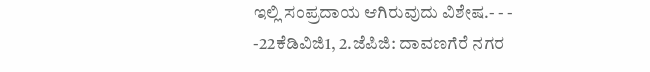ಇಲ್ಲಿ ಸಂಪ್ರದಾಯ ಆಗಿರುವುದು ವಿಶೇಷ.- - -
-22ಕೆಡಿವಿಜಿ1, 2.ಜೆಪಿಜಿ: ದಾವಣಗೆರೆ ನಗರ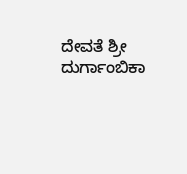ದೇವತೆ ಶ್ರೀ ದುರ್ಗಾಂಬಿಕಾ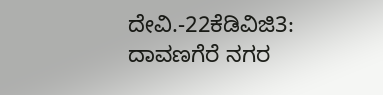ದೇವಿ.-22ಕೆಡಿವಿಜಿ3: ದಾವಣಗೆರೆ ನಗರ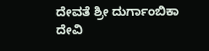ದೇವತೆ ಶ್ರೀ ದುರ್ಗಾಂಬಿಕಾ ದೇವಿ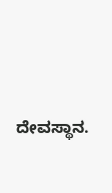ದೇವಸ್ಥಾನ.